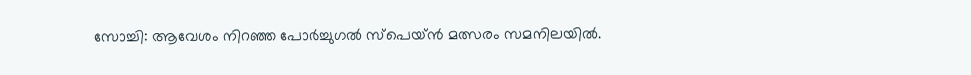സോച്ചി: ആവേശം നിറഞ്ഞ പോര്‍ച്ചുഗല്‍ സ്‌പെയ്ന്‍ മത്സരം സമനിലയില്‍.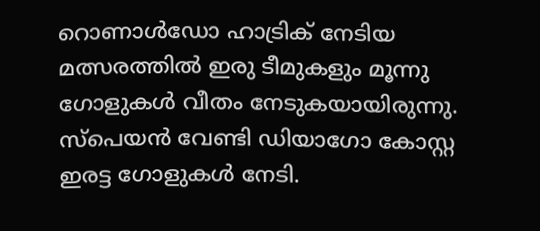റൊണാള്‍ഡോ ഹാട്രിക് നേടിയ മത്സരത്തില്‍ ഇരു ടീമുകളും മൂന്നു ഗോളുകള്‍ വീതം നേടുകയായിരുന്നു. സ്‌പെയന്‍ വേണ്ടി ഡിയാഗോ കോസ്റ്റ ഇരട്ട ഗോളുകള്‍ നേടി.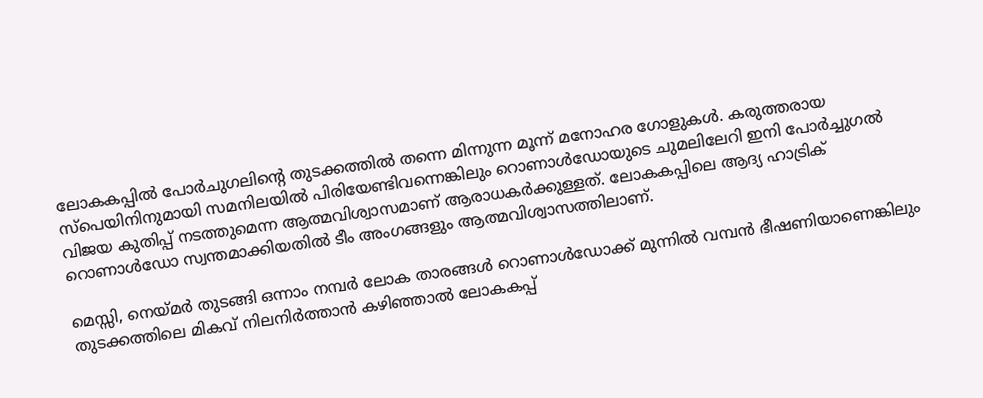ലോകകപ്പില്‍ പോര്‍ചുഗലിന്റെ തുടക്കത്തില്‍ തന്നെ മിന്നുന്ന മൂന്ന് മനോഹര ഗോളുകള്‍. കരുത്തരായ സ്‌പെയിനിനുമായി സമനിലയില്‍ പിരിയേണ്ടിവന്നെങ്കിലും റൊണാള്‍ഡോയുടെ ചുമലിലേറി ഇനി പോര്‍ച്ചുഗല്‍ വിജയ കുതിപ്പ് നടത്തുമെന്ന ആത്മവിശ്വാസമാണ് ആരാധകര്‍ക്കുള്ളത്. ലോകകപ്പിലെ ആദ്യ ഹാട്രിക് റൊണാള്‍ഡോ സ്വന്തമാക്കിയതില്‍ ടീം അംഗങ്ങളും ആത്മവിശ്വാസത്തിലാണ്.

മെസ്സി, നെയ്മര്‍ തുടങ്ങി ഒന്നാം നമ്പര്‍ ലോക താരങ്ങള്‍ റൊണാള്‍ഡോക്ക് മുന്നില്‍ വമ്പന്‍ ഭീഷണിയാണെങ്കിലും തുടക്കത്തിലെ മികവ് നിലനിര്‍ത്താന്‍ കഴിഞ്ഞാല്‍ ലോകകപ്പ്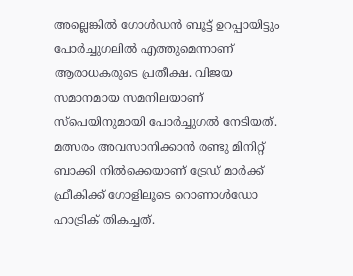അല്ലെങ്കില്‍ ഗോള്‍ഡന്‍ ബൂട്ട് ഉറപ്പായിട്ടും പോര്‍ച്ചുഗലില്‍ എത്തുമെന്നാണ് ആരാധകരുടെ പ്രതീക്ഷ. വിജയ സമാനമായ സമനിലയാണ് സ്‌പെയിനുമായി പോര്‍ച്ചുഗല്‍ നേടിയത്. മത്സരം അവസാനിക്കാന്‍ രണ്ടു മിനിറ്റ് ബാക്കി നില്‍ക്കെയാണ് ട്രേഡ് മാര്‍ക്ക് ഫ്രീകിക്ക് ഗോളിലൂടെ റൊണാള്‍ഡോ ഹാട്രിക് തികച്ചത്.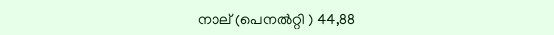നാല് (പെനല്‍റ്റി ) 44,88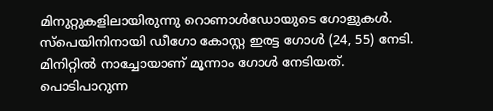മിനുറ്റുകളിലായിരുന്നു റൊണാള്‍ഡോയുടെ ഗോളുകള്‍. സ്‌പെയിനിനായി ഡീഗോ കോസ്റ്റ ഇരട്ട ഗോള്‍ (24, 55) നേടി. മിനിറ്റില്‍ നാച്ചോയാണ് മൂന്നാം ഗോള്‍ നേടിയത്. പൊടിപാറുന്ന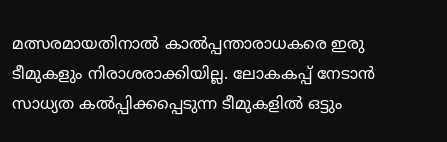മത്സരമായതിനാല്‍ കാല്‍പ്പന്താരാധകരെ ഇരു ടീമുകളും നിരാശരാക്കിയില്ല. ലോകകപ്പ് നേടാന്‍ സാധ്യത കല്‍പ്പിക്കപ്പെടുന്ന ടീമുകളില്‍ ഒട്ടും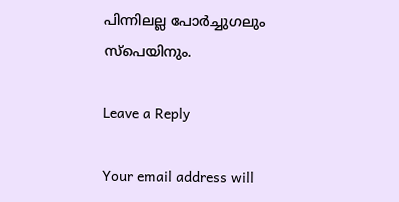പിന്നിലല്ല പോര്‍ച്ചുഗലും സ്‌പെയിനും.

Leave a Reply

Your email address will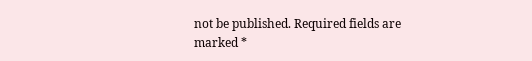not be published. Required fields are marked *